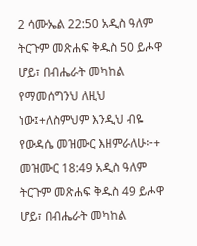2 ሳሙኤል 22:50 አዲስ ዓለም ትርጉም መጽሐፍ ቅዱስ 50 ይሖዋ ሆይ፣ በብሔራት መካከል የማመሰግንህ ለዚህ ነው፤+ለስምህም እንዲህ ብዬ የውዳሴ መዝሙር እዘምራለሁ፦+ መዝሙር 18:49 አዲስ ዓለም ትርጉም መጽሐፍ ቅዱስ 49 ይሖዋ ሆይ፣ በብሔራት መካከል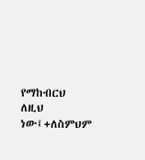የማከብርህ ለዚህ ነው፤+ለስምህም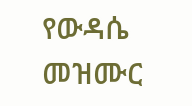የውዳሴ መዝሙር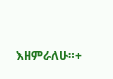እዘምራለሁ።+